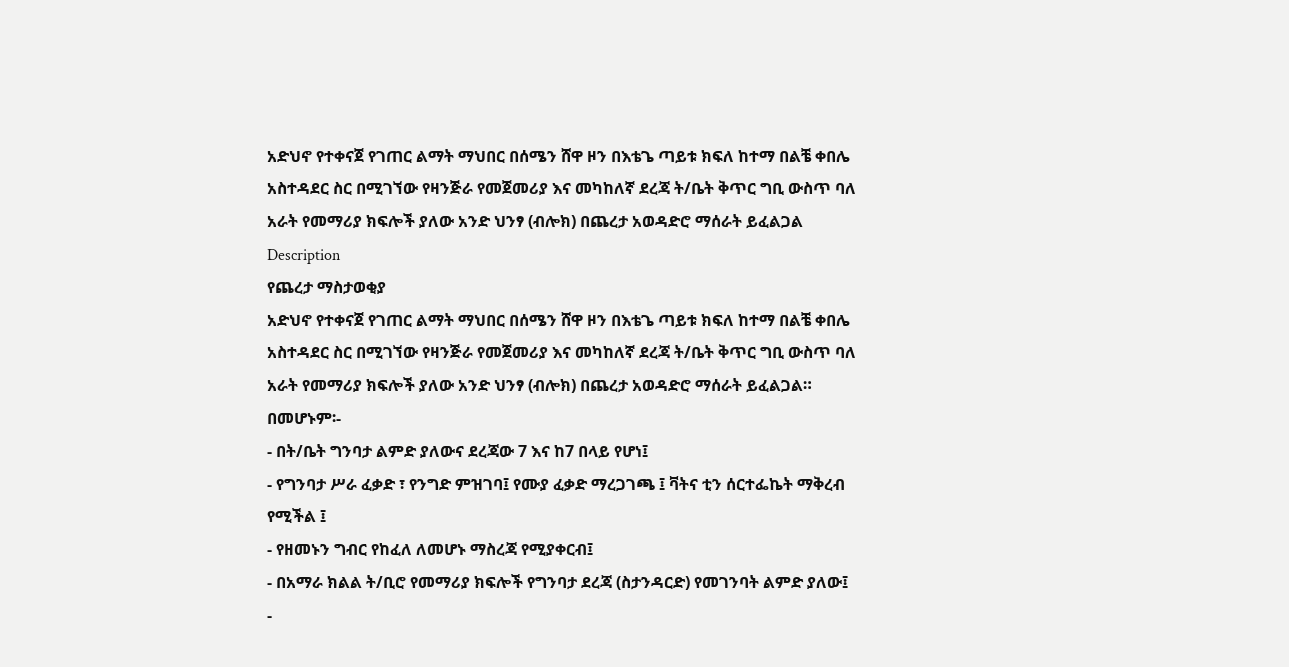አድህኖ የተቀናጀ የገጠር ልማት ማህበር በሰሜን ሸዋ ዞን በእቴጌ ጣይቱ ክፍለ ከተማ በልቼ ቀበሌ አስተዳደር ስር በሚገኘው የዛንጅራ የመጀመሪያ እና መካከለኛ ደረጃ ት/ቤት ቅጥር ግቢ ውስጥ ባለ አራት የመማሪያ ክፍሎች ያለው አንድ ህንፃ (ብሎክ) በጨረታ አወዳድሮ ማሰራት ይፈልጋል
Description
የጨረታ ማስታወቂያ
አድህኖ የተቀናጀ የገጠር ልማት ማህበር በሰሜን ሸዋ ዞን በእቴጌ ጣይቱ ክፍለ ከተማ በልቼ ቀበሌ አስተዳደር ስር በሚገኘው የዛንጅራ የመጀመሪያ እና መካከለኛ ደረጃ ት/ቤት ቅጥር ግቢ ውስጥ ባለ አራት የመማሪያ ክፍሎች ያለው አንድ ህንፃ (ብሎክ) በጨረታ አወዳድሮ ማሰራት ይፈልጋል።
በመሆኑም፡-
- በት/ቤት ግንባታ ልምድ ያለውና ደረጃው 7 እና ከ7 በላይ የሆነ፤
- የግንባታ ሥራ ፈቃድ ፣ የንግድ ምዝገባ፤ የሙያ ፈቃድ ማረጋገጫ ፤ ቫትና ቲን ሰርተፌኬት ማቅረብ የሚችል ፤
- የዘመኑን ግብር የከፈለ ለመሆኑ ማስረጃ የሚያቀርብ፤
- በአማራ ክልል ት/ቢሮ የመማሪያ ክፍሎች የግንባታ ደረጃ (ስታንዳርድ) የመገንባት ልምድ ያለው፤
-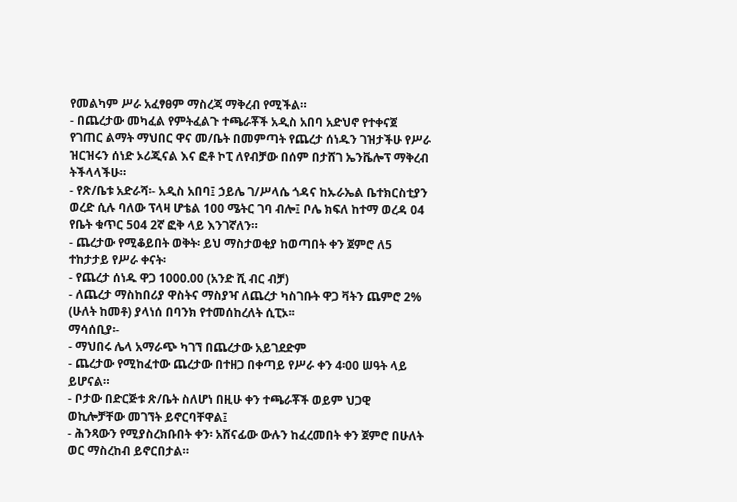የመልካም ሥራ አፈፃፀም ማስረጃ ማቅረብ የሚችል።
- በጨረታው መካፈል የምትፈልጉ ተጫራቾች አዲስ አበባ አድህኖ የተቀናጀ የገጠር ልማት ማህበር ዋና መ/ቤት በመምጣት የጨረታ ሰነዱን ገዝታችሁ የሥራ ዝርዝሩን ሰነድ ኦሪጂናል እና ፎቶ ኮፒ ለየብቻው በሰም በታሸገ ኤንቬሎፕ ማቅረብ ትችላላችሁ።
- የጽ/ቤቱ አድራሻ፡- አዲስ አበባ፤ ኃይሌ ገ/ሥላሴ ጎዳና ከኡራኤል ቤተክርስቲያን ወረድ ሲሉ ባለው ፕላዛ ሆቴል 100 ሜትር ገባ ብሎ፤ ቦሌ ክፍለ ከተማ ወረዳ 04 የቤት ቁጥር 504 2ኛ ፎቅ ላይ እንገኛለን።
- ጨረታው የሚቆይበት ወቅት፡ ይህ ማስታወቂያ ከወጣበት ቀን ጀምሮ ለ5 ተከታታይ የሥራ ቀናት፡
- የጨረታ ሰነዱ ዋጋ 1000.00 (አንድ ሺ ብር ብቻ)
- ለጨረታ ማስከበሪያ ዋስትና ማስያዣ ለጨረታ ካስገቡት ዋጋ ቫትን ጨምሮ 2% (ሁለት ከመቶ) ያላነሰ በባንክ የተመሰከረለት ሲፒኦ፡፡
ማሳሰቢያ፡-
- ማህበሩ ሌላ አማራጭ ካገኘ በጨረታው አይገደድም
- ጨረታው የሚከፈተው ጨረታው በተዘጋ በቀጣይ የሥራ ቀን 4፡00 ሠዓት ላይ ይሆናል።
- ቦታው በድርጅቱ ጽ/ቤት ስለሆነ በዚሁ ቀን ተጫራቾች ወይም ህጋዊ ወኪሎቻቸው መገኘት ይኖርባቸዋል፤
- ሕንጻውን የሚያስረክቡበት ቀን፡ አሸናፊው ውሉን ከፈረመበት ቀን ጀምሮ በሁለት ወር ማስረከብ ይኖርበታል።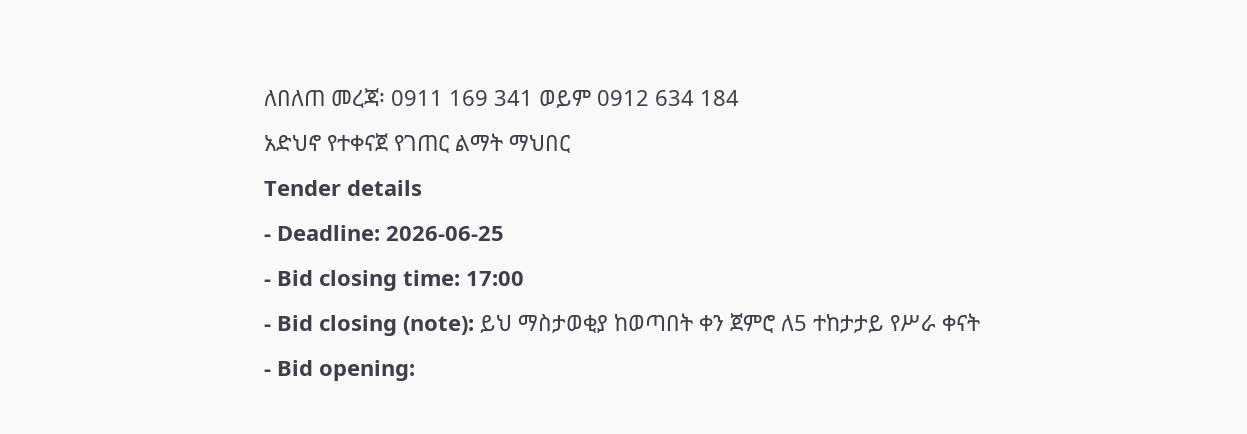ለበለጠ መረጃ፡ 0911 169 341 ወይም 0912 634 184
አድህኖ የተቀናጀ የገጠር ልማት ማህበር
Tender details
- Deadline: 2026-06-25
- Bid closing time: 17:00
- Bid closing (note): ይህ ማስታወቂያ ከወጣበት ቀን ጀምሮ ለ5 ተከታታይ የሥራ ቀናት
- Bid opening: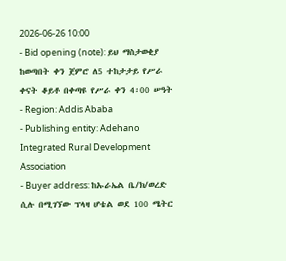2026-06-26 10:00
- Bid opening (note): ይህ ማስታወቂያ ከወጣበት ቀን ጀምሮ ለ5 ተከታታይ የሥራ ቀናት ቆይቶ በቀጣዩ የሥራ ቀን 4፡00 ሠዓት
- Region: Addis Ababa
- Publishing entity: Adehano Integrated Rural Development Association
- Buyer address: ከኡራኤል ቤ/ክ/ወረድ ሲሉ በሚገኘው ፕላዛ ሆቴል ወደ 100 ሜትር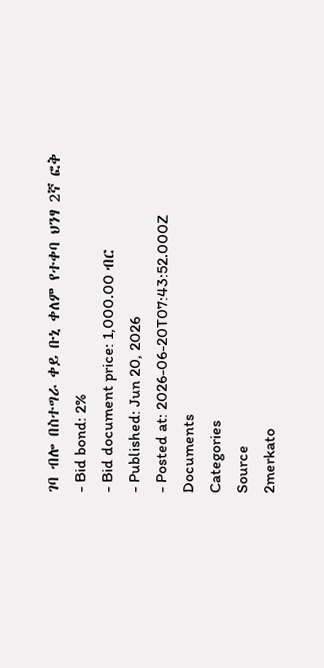ገባ ብሎ በስተግራ ቀይ ቡኒ ቀለም የተቀባ ህንፃ 2ኛ ፎቅ
- Bid bond: 2%
- Bid document price: 1,000.00 ብር
- Published: Jun 20, 2026
- Posted at: 2026-06-20T07:43:52.000Z
Documents
Categories
Source
2merkato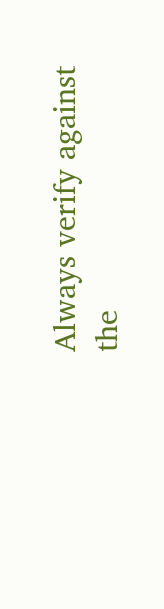Always verify against the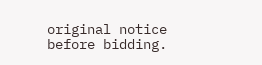original notice before bidding.